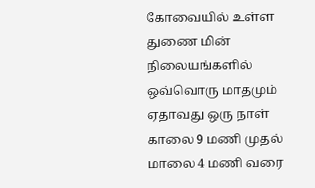கோவையில் உள்ள துணை மின் நிலையங்களில் ஒவ்வொரு மாதமும் ஏதாவது ஒரு நாள் காலை 9 மணி முதல் மாலை 4 மணி வரை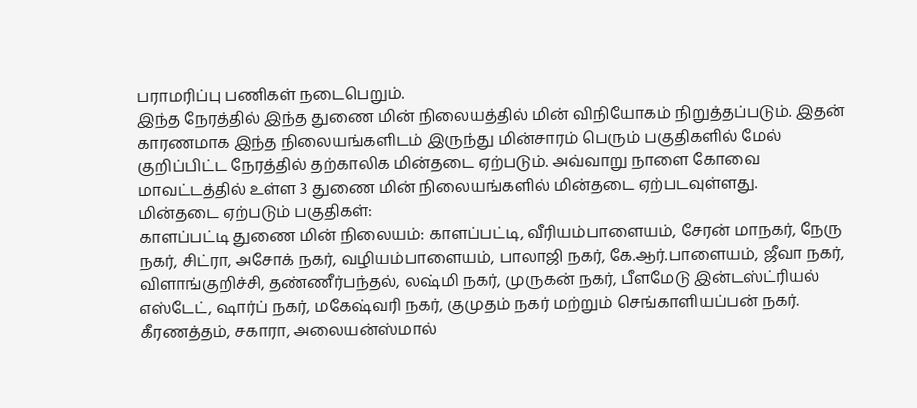பராமரிப்பு பணிகள் நடைபெறும்.
இந்த நேரத்தில் இந்த துணை மின் நிலையத்தில் மின் விநியோகம் நிறுத்தப்படும். இதன் காரணமாக இந்த நிலையங்களிடம் இருந்து மின்சாரம் பெரும் பகுதிகளில் மேல் குறிப்பிட்ட நேரத்தில் தற்காலிக மின்தடை ஏற்படும். அவ்வாறு நாளை கோவை மாவட்டத்தில் உள்ள 3 துணை மின் நிலையங்களில் மின்தடை ஏற்படவுள்ளது.
மின்தடை ஏற்படும் பகுதிகள்:
காளப்பட்டி துணை மின் நிலையம்: காளப்பட்டி, வீரியம்பாளையம், சேரன் மாநகர், நேரு நகர், சிட்ரா, அசோக் நகர், வழியம்பாளையம், பாலாஜி நகர், கே.ஆர்.பாளையம், ஜீவா நகர், விளாங்குறிச்சி, தண்ணீர்பந்தல், லஷ்மி நகர், முருகன் நகர், பீளமேடு இன்டஸ்ட்ரியல் எஸ்டேட், ஷார்ப் நகர், மகேஷ்வரி நகர், குமுதம் நகர் மற்றும் செங்காளியப்பன் நகர்.
கீரணத்தம், சகாரா, அலையன்ஸ்மால்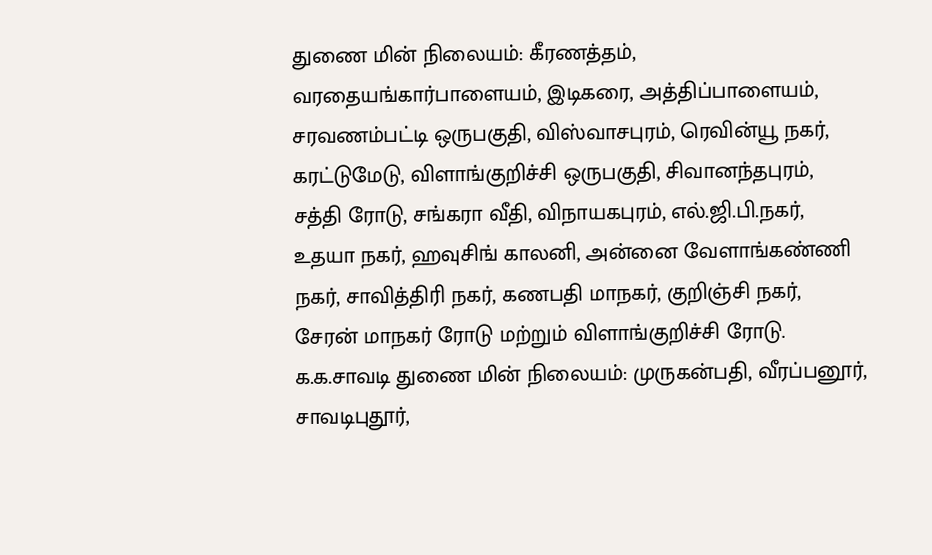துணை மின் நிலையம்: கீரணத்தம், வரதையங்கார்பாளையம், இடிகரை, அத்திப்பாளையம், சரவணம்பட்டி ஒருபகுதி, விஸ்வாசபுரம், ரெவின்யூ நகர், கரட்டுமேடு, விளாங்குறிச்சி ஒருபகுதி, சிவானந்தபுரம், சத்தி ரோடு, சங்கரா வீதி, விநாயகபுரம், எல்.ஜி.பி.நகர், உதயா நகர், ஹவுசிங் காலனி, அன்னை வேளாங்கண்ணி நகர், சாவித்திரி நகர், கணபதி மாநகர், குறிஞ்சி நகர், சேரன் மாநகர் ரோடு மற்றும் விளாங்குறிச்சி ரோடு.
க.க.சாவடி துணை மின் நிலையம்: முருகன்பதி, வீரப்பனூர், சாவடிபுதூர்,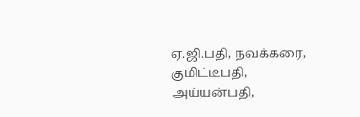ஏ.ஜி.பதி, நவக்கரை, குமிட்டீபதி, அய்யன்பதி,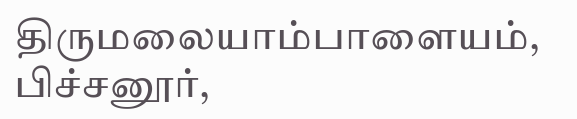திருமலையாம்பாளையம், பிச்சனூர்,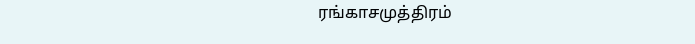ரங்காசமுத்திரம்